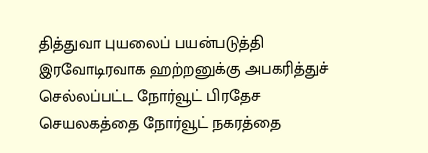தித்துவா புயலைப் பயன்படுத்தி இரவோடிரவாக ஹற்றனுக்கு அபகரித்துச் செல்லப்பட்ட நோர்வூட் பிரதேச செயலகத்தை நோர்வூட் நகரத்தை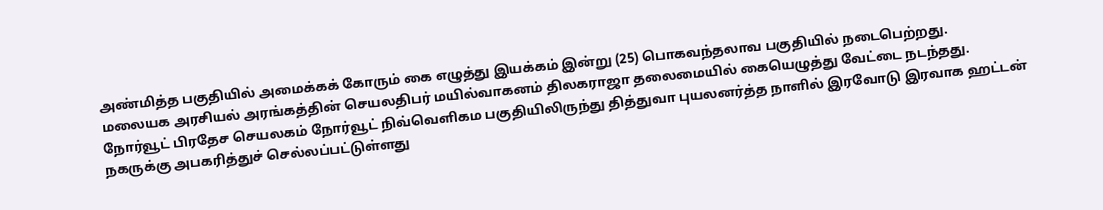அண்மித்த பகுதியில் அமைக்கக் கோரும் கை எழுத்து இயக்கம் இன்று (25) பொகவந்தலாவ பகுதியில் நடைபெற்றது.
மலையக அரசியல் அரங்கத்தின் செயலதிபர் மயில்வாகனம் திலகராஜா தலைமையில் கையெழுத்து வேட்டை நடந்தது.
நோர்வூட் பிரதேச செயலகம் நோர்வூட் நிவ்வெளிகம பகுதியிலிருந்து தித்துவா புயலனர்த்த நாளில் இரவோடு இரவாக ஹட்டன் நகருக்கு அபகரித்துச் செல்லப்பட்டுள்ளது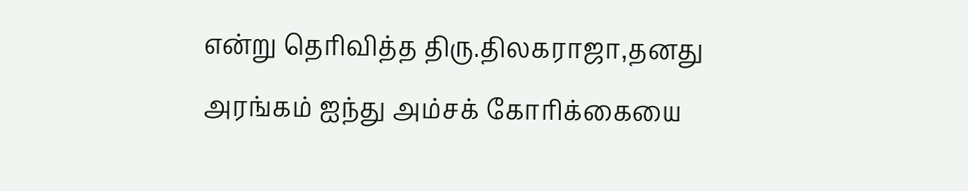என்று தெரிவித்த திரு.திலகராஜா,தனது அரங்கம் ஐந்து அம்சக் கோரிக்கையை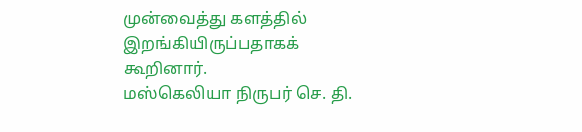முன்வைத்து களத்தில் இறங்கியிருப்பதாகக் கூறினார்.
மஸ்கெலியா நிருபர் செ. தி.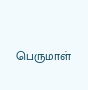பெருமாள்